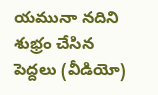యమునా నదిని శుభ్రం చేసిన పెద్దలు (వీడియో)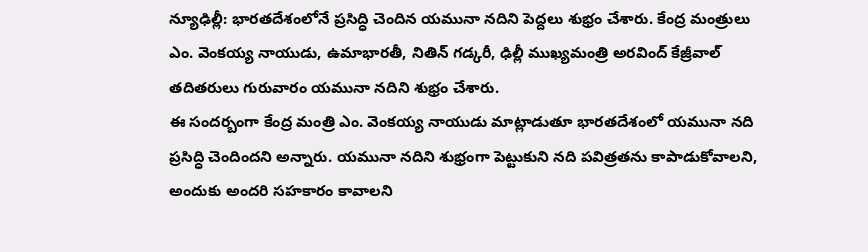న్యూఢిల్లీ: భారతదేశంలోనే ప్రసిద్ధి చెందిన యమునా నదిని పెద్దలు శుభ్రం చేశారు. కేంద్ర మంత్రులు ఎం. వెంకయ్య నాయుడు, ఉమాభారతీ, నితిన్ గడ్కరీ, ఢిల్లీ ముఖ్యమంత్రి అరవింద్ కేజ్రీవాల్ తదితరులు గురువారం యమునా నదిని శుభ్రం చేశారు.
ఈ సందర్బంగా కేంద్ర మంత్రి ఎం. వెంకయ్య నాయుడు మాట్లాడుతూ భారతదేశంలో యమునా నది ప్రసిద్ధి చెందిందని అన్నారు. యమునా నదిని శుభ్రంగా పెట్టుకుని నది పవిత్రతను కాపాడుకోవాలని, అందుకు అందరి సహకారం కావాలని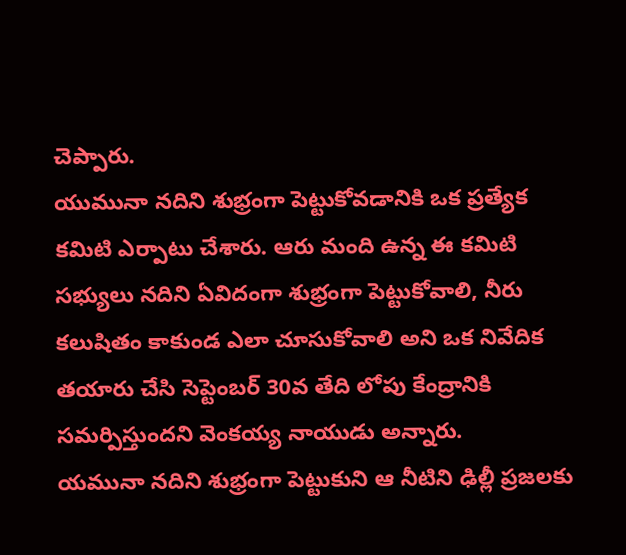చెప్పారు.
యుమునా నదిని శుభ్రంగా పెట్టుకోవడానికి ఒక ప్రత్యేక కమిటి ఎర్పాటు చేశారు. ఆరు మంది ఉన్న ఈ కమిటి సభ్యులు నదిని ఏవిదంగా శుభ్రంగా పెట్టుకోవాలి, నీరు కలుషితం కాకుండ ఎలా చూసుకోవాలి అని ఒక నివేదిక తయారు చేసి సెప్టెంబర్ 30వ తేది లోపు కేంద్రానికి సమర్పిస్తుందని వెంకయ్య నాయుడు అన్నారు.
యమునా నదిని శుభ్రంగా పెట్టుకుని ఆ నీటిని ఢిల్లీ ప్రజలకు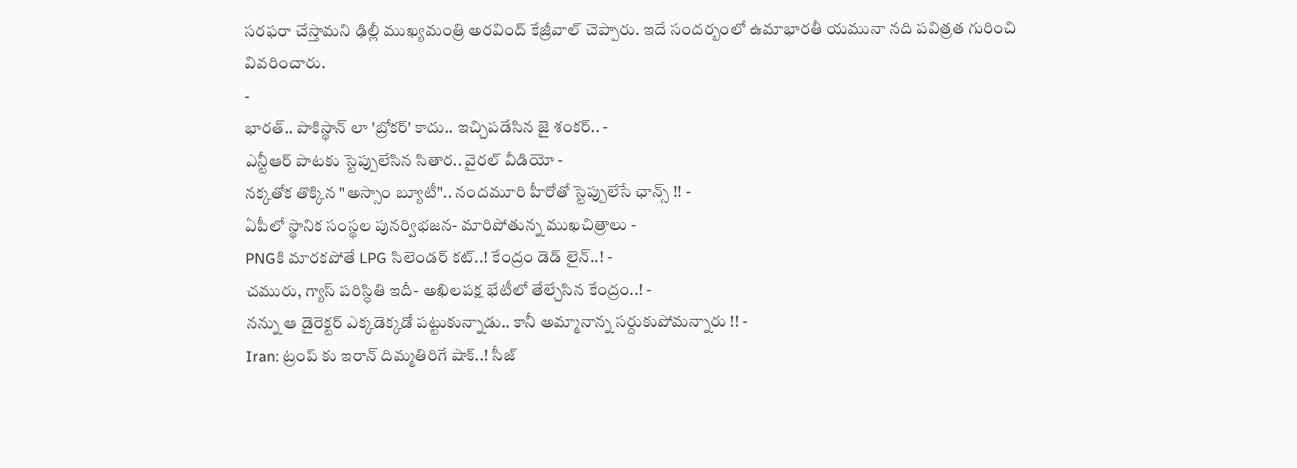సరఫరా చేస్తామని ఢిల్లీ ముఖ్యమంత్రి అరవింద్ కేజ్రీవాల్ చెప్పారు. ఇదే సందర్బంలో ఉమాభారతీ యమునా నది పవిత్రత గురించి వివరించారు.
-
భారత్.. పాకిస్థాన్ లా 'బ్రోకర్' కాదు.. ఇచ్చిపడేసిన జై శంకర్.. -
ఎన్టీఆర్ పాటకు స్టెప్పులేసిన సితార.. వైరల్ వీడియో -
నక్కతోక తొక్కిన "అస్సాం బ్యూటీ".. నందమూరి హీరోతో స్టెప్పులేసే ఛాన్స్ !! -
ఏపీలో స్థానిక సంస్థల పునర్విభజన- మారిపోతున్న ముఖచిత్రాలు -
PNGకి మారకపోతే LPG సిలెండర్ కట్..! కేంద్రం డెడ్ లైన్..! -
చమురు, గ్యాస్ పరిస్ధితి ఇదీ- అఖిలపక్ష భేటీలో తేల్చేసిన కేంద్రం..! -
నన్ను ఆ డైరెక్టర్ ఎక్కడెక్కడో పట్టుకున్నాడు.. కానీ అమ్మానాన్న సర్దుకుపోమన్నారు !! -
Iran: ట్రంప్ కు ఇరాన్ దిమ్మతిరిగే షాక్..! సీజ్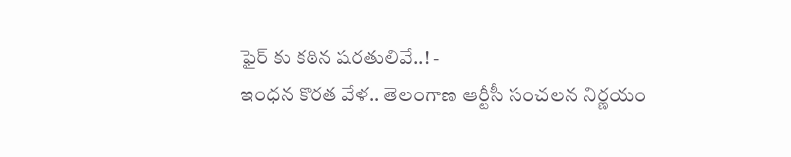ఫైర్ కు కఠిన షరతులివే..! -
ఇంధన కొరత వేళ.. తెలంగాణ ఆర్టీసీ సంచలన నిర్ణయం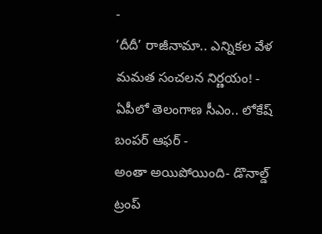-
‘దీదీ’ రాజీనామా.. ఎన్నికల వేళ మమత సంచలన నిర్ణయం! -
ఏపీలో తెలంగాణ సీఎం.. లోకేష్ బంపర్ ఆఫర్ -
అంతా అయిపోయింది- డొనాల్డ్ ట్రంప్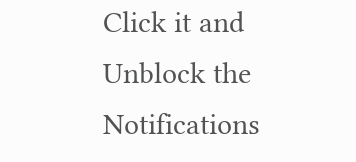Click it and Unblock the Notifications